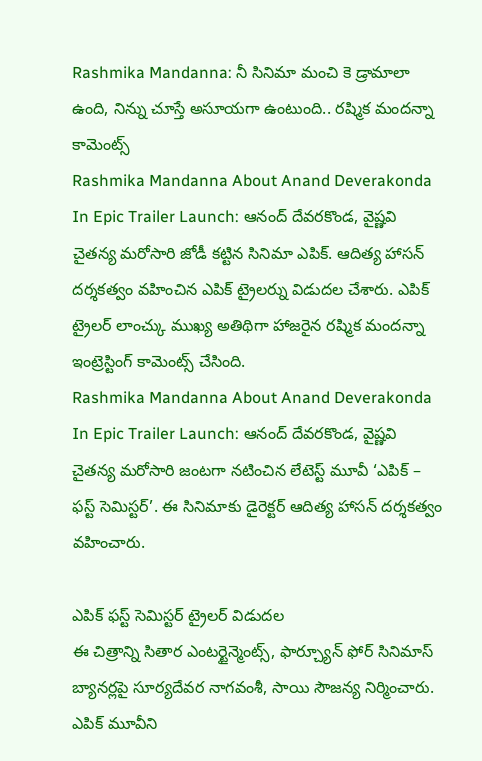Rashmika Mandanna: నీ సినిమా మంచి కె డ్రామాలా ఉంది, నిన్ను చూస్తే అసూయగా ఉంటుంది.. రష్మిక మందన్నా కామెంట్స్
Rashmika Mandanna About Anand Deverakonda In Epic Trailer Launch: ఆనంద్ దేవరకొండ, వైష్ణవి చైతన్య మరోసారి జోడీ కట్టిన సినిమా ఎపిక్. ఆదిత్య హాసన్ దర్శకత్వం వహించిన ఎపిక్ ట్రైలర్ను విడుదల చేశారు. ఎపిక్ ట్రైలర్ లాంచ్కు ముఖ్య అతిథిగా హాజరైన రష్మిక మందన్నా ఇంట్రెస్టింగ్ కామెంట్స్ చేసింది.
Rashmika Mandanna About Anand Deverakonda In Epic Trailer Launch: ఆనంద్ దేవరకొండ, వైష్ణవి చైతన్య మరోసారి జంటగా నటించిన లేటెస్ట్ మూవీ ‘ఎపిక్ – ఫస్ట్ సెమిస్టర్’. ఈ సినిమాకు డైరెక్టర్ ఆదిత్య హాసన్ దర్శకత్వం వహించారు.

ఎపిక్ ఫస్ట్ సెమిస్టర్ ట్రైలర్ విడుదల
ఈ చిత్రాన్ని సితార ఎంటర్టైన్మెంట్స్, ఫార్చ్యూన్ ఫోర్ సినిమాస్ బ్యానర్లపై సూర్యదేవర నాగవంశీ, సాయి సౌజన్య నిర్మించారు. ఎపిక్ మూవీని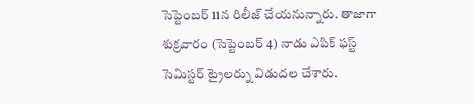సెప్టెంబర్ 11న రిలీజ్ చేయనున్నారు. తాజాగా శుక్రవారం (సెప్టెంబర్ 4) నాడు ఎపిక్ ఫస్ట్ సెమిస్టర్ ట్రైలర్ను విడుదల చేశారు.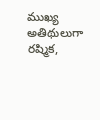ముఖ్య అతిథులుగా రష్మిక,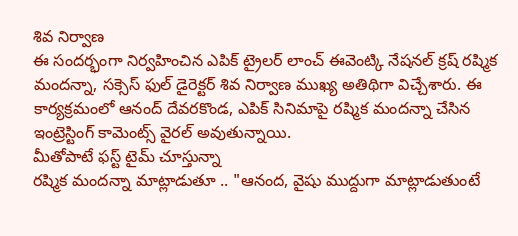శివ నిర్వాణ
ఈ సందర్భంగా నిర్వహించిన ఎపిక్ ట్రైలర్ లాంచ్ ఈవెంట్కి నేషనల్ క్రష్ రష్మిక మందన్నా, సక్సెస్ ఫుల్ డైరెక్టర్ శివ నిర్వాణ ముఖ్య అతిథిగా విచ్చేశారు. ఈ కార్యక్రమంలో ఆనంద్ దేవరకొండ, ఎపిక్ సినిమాపై రష్మిక మందన్నా చేసిన ఇంట్రెస్టింగ్ కామెంట్స్ వైరల్ అవుతున్నాయి.
మీతోపాటే ఫస్ట్ టైమ్ చూస్తున్నా
రష్మిక మందన్నా మాట్లాడుతూ .. "ఆనంద, వైషు ముద్దుగా మాట్లాడుతుంటే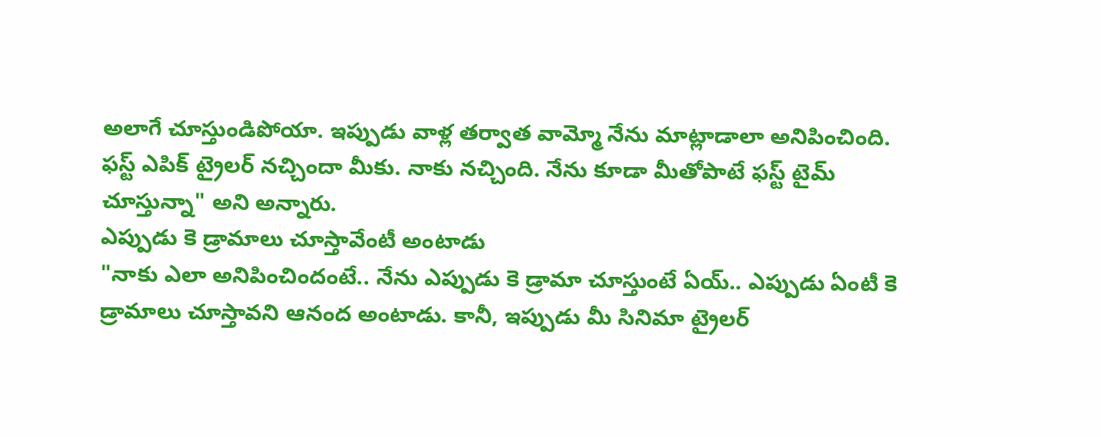అలాగే చూస్తుండిపోయా. ఇప్పుడు వాళ్ల తర్వాత వామ్మో నేను మాట్లాడాలా అనిపించింది. ఫస్ట్ ఎపిక్ ట్రైలర్ నచ్చిందా మీకు. నాకు నచ్చింది. నేను కూడా మీతోపాటే ఫస్ట్ టైమ్ చూస్తున్నా" అని అన్నారు.
ఎప్పుడు కె డ్రామాలు చూస్తావేంటీ అంటాడు
"నాకు ఎలా అనిపించిందంటే.. నేను ఎప్పుడు కె డ్రామా చూస్తుంటే ఏయ్.. ఎప్పుడు ఏంటీ కె డ్రామాలు చూస్తావని ఆనంద అంటాడు. కానీ, ఇప్పుడు మీ సినిమా ట్రైలర్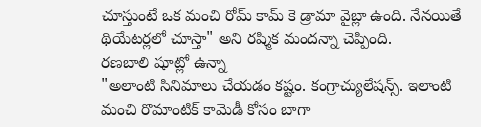చూస్తుంటే ఒక మంచి రోమ్ కామ్ కె డ్రామా వైబ్లా ఉంది. నేనయితే థియేటర్లలో చూస్తా" అని రష్మిక మందన్నా చెప్పింది.
రణబాలి షూట్లో ఉన్నా
"అలాంటి సినిమాలు చేయడం కష్టం. కంగ్రాచ్యులేషన్స్. ఇలాంటి మంచి రొమాంటిక్ కామెడీ కోసం బాగా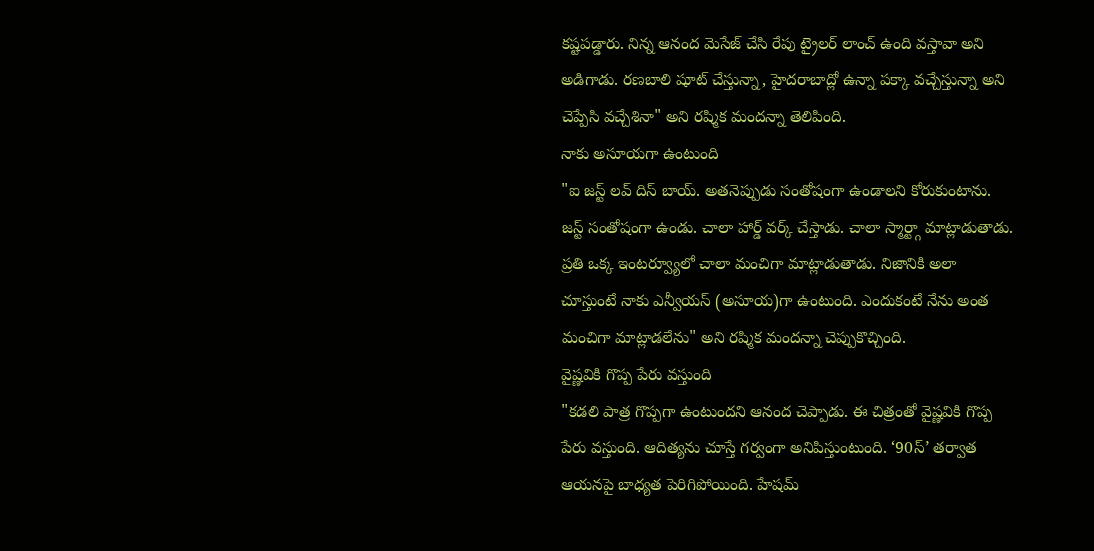కష్టపడ్డారు. నిన్న ఆనంద మెసేజ్ చేసి రేపు ట్రైలర్ లాంచ్ ఉంది వస్తావా అని అడిగాడు. రణబాలి షూట్ చేస్తున్నా, హైదరాబాద్లో ఉన్నా పక్కా వచ్చేస్తున్నా అని చెప్పేసి వచ్చేశినా" అని రష్మిక మందన్నా తెలిపింది.
నాకు అసూయగా ఉంటుంది
"ఐ జస్ట్ లవ్ దిస్ బాయ్. అతనెప్పుడు సంతోషంగా ఉండాలని కోరుకుంటాను. జస్ట్ సంతోషంగా ఉండు. చాలా హార్డ్ వర్క్ చేస్తాడు. చాలా స్మార్ట్గా మాట్లాడుతాడు. ప్రతి ఒక్క ఇంటర్వ్యూలో చాలా మంచిగా మాట్లాడుతాడు. నిజానికి అలా చూస్తుంటే నాకు ఎన్వీయస్ (అసూయ)గా ఉంటుంది. ఎందుకంటే నేను అంత మంచిగా మాట్లాడలేను" అని రష్మిక మందన్నా చెప్పుకొచ్చింది.
వైష్ణవికి గొప్ప పేరు వస్తుంది
"కడలి పాత్ర గొప్పగా ఉంటుందని ఆనంద చెప్పాడు. ఈ చిత్రంతో వైష్ణవికి గొప్ప పేరు వస్తుంది. ఆదిత్యను చూస్తే గర్వంగా అనిపిస్తుంటుంది. ‘90స్’ తర్వాత ఆయనపై బాధ్యత పెరిగిపోయింది. హేషమ్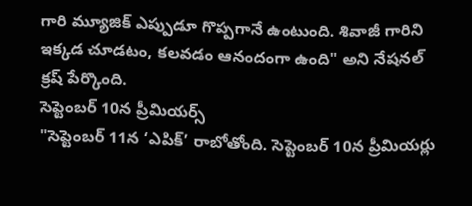గారి మ్యూజిక్ ఎప్పుడూ గొప్పగానే ఉంటుంది. శివాజీ గారిని ఇక్కడ చూడటం, కలవడం ఆనందంగా ఉంది" అని నేషనల్ క్రష్ పేర్కొంది.
సెప్టెంబర్ 10న ప్రీమియర్స్
"సెప్టెంబర్ 11న ‘ఎపిక్’ రాబోతోంది. సెప్టెంబర్ 10న ప్రీమియర్లు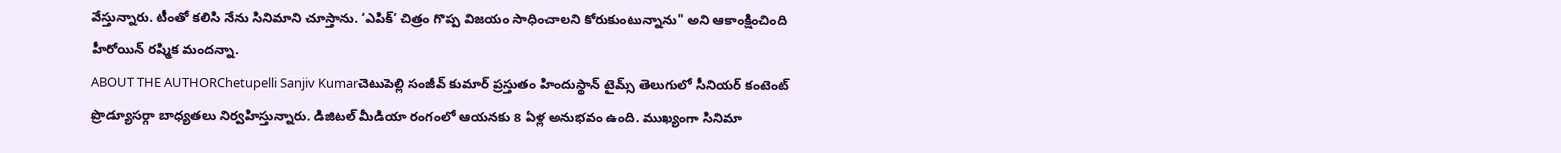వేస్తున్నారు. టీంతో కలిసి నేను సినిమాని చూస్తాను. ‘ఎపిక్’ చిత్రం గొప్ప విజయం సాధించాలని కోరుకుంటున్నాను" అని ఆకాంక్షించింది హీరోయిన్ రష్మిక మందన్నా.
ABOUT THE AUTHORChetupelli Sanjiv Kumarచెటుపెల్లి సంజీవ్ కుమార్ ప్రస్తుతం హిందుస్థాన్ టైమ్స్ తెలుగులో సీనియర్ కంటెంట్ ప్రొడ్యూసర్గా బాధ్యతలు నిర్వహిస్తున్నారు. డిజిటల్ మీడియా రంగంలో ఆయనకు 8 ఏళ్ల అనుభవం ఉంది. ముఖ్యంగా సినిమా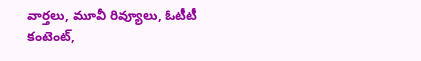వార్తలు, మూవీ రివ్యూలు, ఓటీటీ కంటెంట్,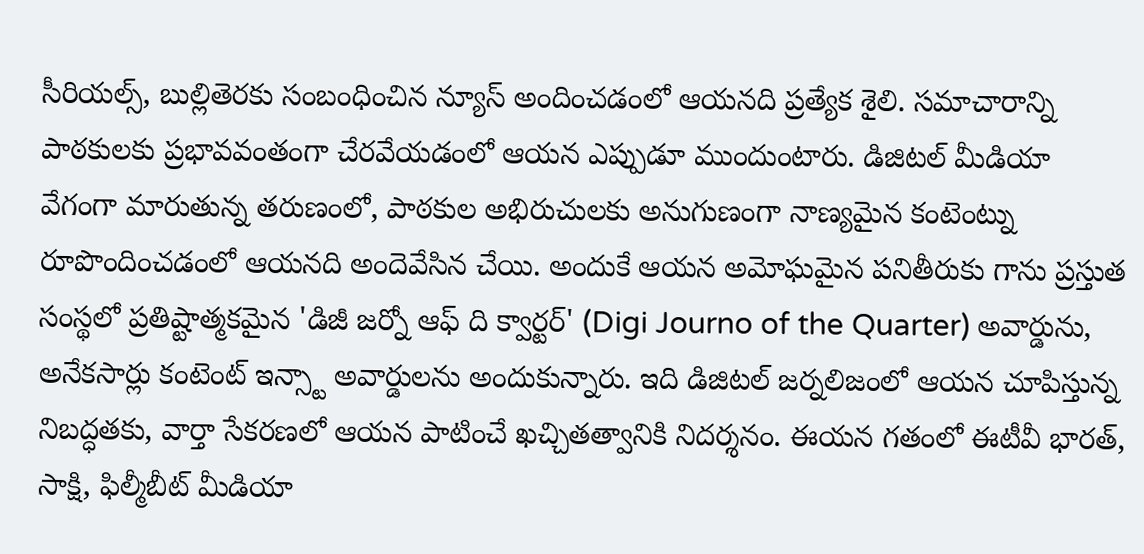సీరియల్స్, బుల్లితెరకు సంబంధించిన న్యూస్ అందించడంలో ఆయనది ప్రత్యేక శైలి. సమాచారాన్ని పాఠకులకు ప్రభావవంతంగా చేరవేయడంలో ఆయన ఎప్పుడూ ముందుంటారు. డిజిటల్ మీడియా వేగంగా మారుతున్న తరుణంలో, పాఠకుల అభిరుచులకు అనుగుణంగా నాణ్యమైన కంటెంట్ను రూపొందించడంలో ఆయనది అందెవేసిన చేయి. అందుకే ఆయన అమోఘమైన పనితీరుకు గాను ప్రస్తుత సంస్థలో ప్రతిష్టాత్మకమైన 'డిజీ జర్నో ఆఫ్ ది క్వార్టర్' (Digi Journo of the Quarter) అవార్డును, అనేకసార్లు కంటెంట్ ఇన్స్టా అవార్డులను అందుకున్నారు. ఇది డిజిటల్ జర్నలిజంలో ఆయన చూపిస్తున్న నిబద్ధతకు, వార్తా సేకరణలో ఆయన పాటించే ఖచ్చితత్వానికి నిదర్శనం. ఈయన గతంలో ఈటీవీ భారత్, సాక్షి, ఫిల్మీబీట్ మీడియా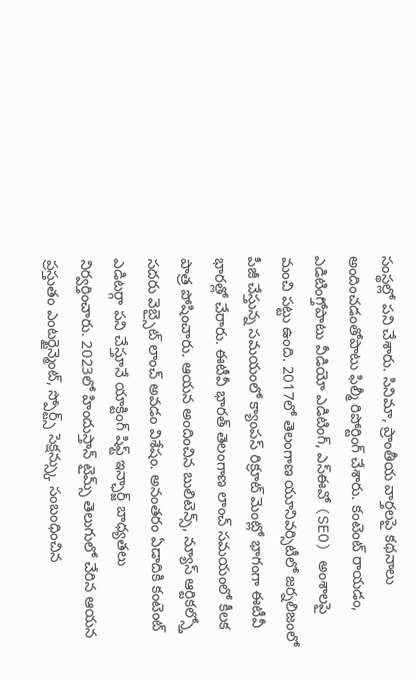సంస్థల్లో పని చేశారు. సినిమా, ప్రాంతీయ వార్తలపై కథనాలు అందించడంతోపాటు ఫిల్మీ రిపోర్టింగ్ చేశారు. కంటెంట్ రాయడం, ఎడిటింగ్తోపాటు వీడియో ఎడిటింగ్, ఎస్ఈవో (SEO) అంశాలపై మంచి పట్టు ఉంది. 2017లో తెలంగాణ యూనివర్సిటీలో జర్నలిజంలో పీజీ చేస్తున్న సమయంలో క్యాంపస్ రిక్రూట్ మెంట్లో భాగంగా ఈటీవీ భారత్లో చేరారు. ఈటీవీ భారత్ తెలంగాణ లాంచ్ సమయంలో కీలక పాత్ర పోషించారు. ఆయన అందించిన బులిటెన్స్, న్యూస్ ఆర్టికల్స్తో సదరు వెబ్సైట్ లాంచ్ అవడం విశేషం. అనంతరం ఏడాదికి కంటెంట్ ఎడిటర్గా పని చేస్తూనే యాక్టింగ్ షిఫ్ట్ ఇన్ఛార్జ్ బాధ్యతలు నిర్వర్తించారు. 2023లో హిందుస్తాన్ టైమ్స్ తెలుగులో చేరిన ఆయన ప్రస్తుతం ఎంటర్టైన్మెంట్, స్పోర్ట్స్ సెక్షన్స్కు సంబంధించిన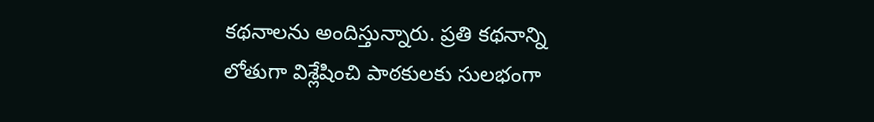కథనాలను అందిస్తున్నారు. ప్రతి కథనాన్ని లోతుగా విశ్లేషించి పాఠకులకు సులభంగా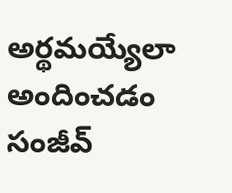అర్థమయ్యేలా అందించడం సంజీవ్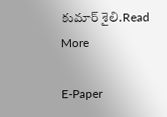కుమార్ శైలి.Read More

E-Paper